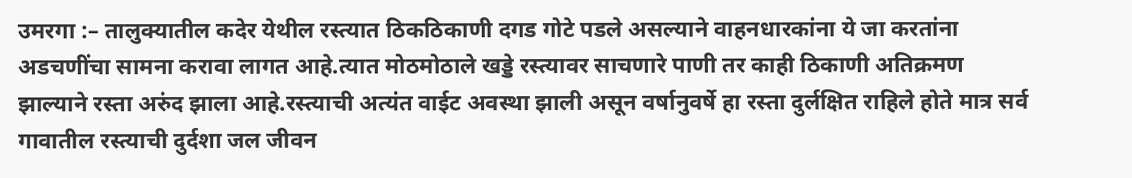उमरगा :– तालुक्यातील कदेर येथील रस्त्यात ठिकठिकाणी दगड गोटे पडले असल्याने वाहनधारकांना ये जा करतांना अडचणींचा सामना करावा लागत आहे.त्यात मोठमोठाले खड्डे रस्त्यावर साचणारे पाणी तर काही ठिकाणी अतिक्रमण झाल्याने रस्ता अरुंद झाला आहे.रस्त्याची अत्यंत वाईट अवस्था झाली असून वर्षानुवर्षे हा रस्ता दुर्लक्षित राहिले होते मात्र सर्व गावातील रस्त्याची दुर्दशा जल जीवन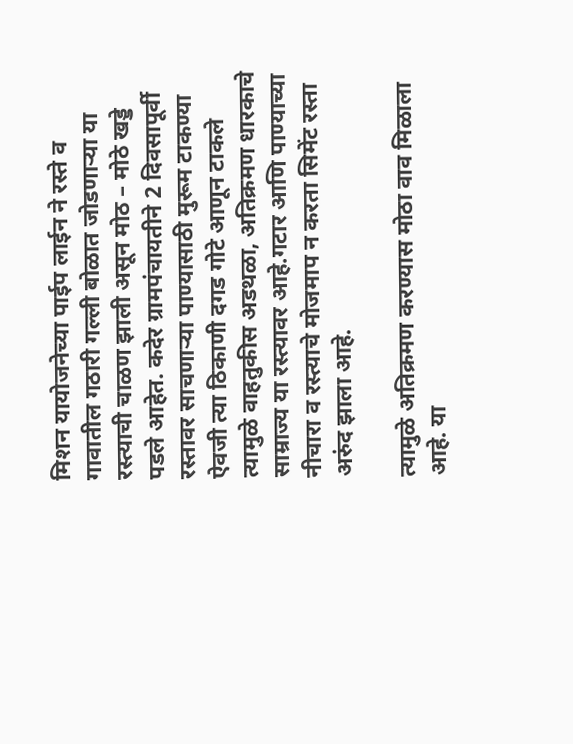मिशन यायोजनेच्या पाईप लाईन ने रस्ते व गावातील गठारी गल्ली बोळात जोडणाऱ्या या रस्त्याची चाळण झाली असून मोठ – मोठे खड्डे पडले आहेत. कदेर ग्रामपंचायतीने 2 दिवसापूर्वी रस्तावर साचणाऱ्या पाण्यासाठी मुरूम टाकण्या ऐवजी त्या ठिकाणी दगड गोटे आणून टाकले त्यामुळे वाहतुकीस अडथळा, अतिक्रमण धारकाचे साम्राज्य या रस्त्यावर आहे.गटार आणि पाण्याच्या नीचारा व रस्त्याचे मोजमाप न करता सिमेंट रस्ता अरुंद झाला आहे.

त्यामुळे अतिक्रमण करण्यास मोठा वाव मिळाला आहे. या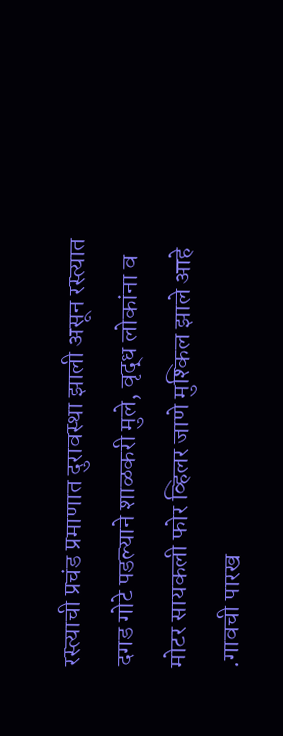रस्त्याची प्रचंड प्रमाणात दुरावस्था झाली असून रस्त्यात दगड गोटे पडल्याने शाळकरी मुले, वृद्ध लोकांना व मोटर सायकली फोर व्हिलर जाणे मुश्किल झाले आहे .गावची पारख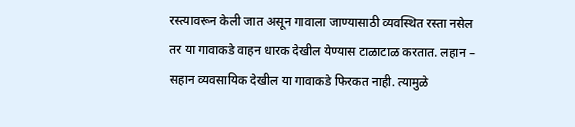रस्त्यावरून केली जात असून गावाला जाण्यासाठी व्यवस्थित रस्ता नसेल तर या गावाकडे वाहन धारक देखील येण्यास टाळाटाळ करतात. लहान – सहान व्यवसायिक देखील या गावाकडे फिरकत नाही. त्यामुळे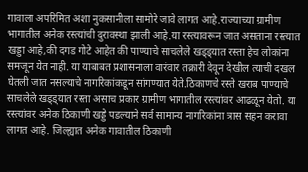गावाला अपरिमित अशा नुकसानीला सामोरे जावे लागत आहे.राज्याच्या ग्रामीण भागातील अनेक रस्त्यांची दुरावस्था झाली आहे.या रस्त्यावरून जात असताना रस्त्यात खड्डा आहे,की दगड गोटे आहेत की पाण्याचे साचलेले खड्ड्यात रस्ता हेच लोकांना समजून येत नाही. या याबाबत प्रशासनाला वारंवार तक्रारी देवून देखील त्याची दखल घेतली जात नसल्याचे नागरिकांकडून सांगण्यात येते.ठिकाणचे रस्ते खराब पाण्याचे साचलेले खड्ड्यात रस्ता असाच प्रकार ग्रामीण भागातील रस्त्यांवर आढळून येतो. या रस्त्यांवर अनेक ठिकाणी खड्डे पडल्याने सर्व सामान्य नागरिकांना त्रास सहन करावा लागत आहे. जिल्ह्यात अनेक गावातील ठिकाणी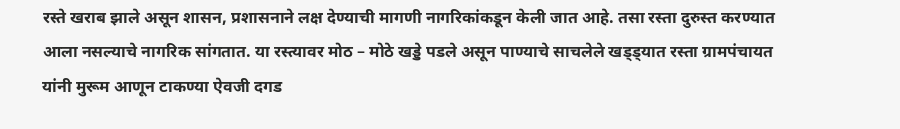रस्ते खराब झाले असून शासन, प्रशासनाने लक्ष देण्याची मागणी नागरिकांकडून केली जात आहे. तसा रस्ता दुरुस्त करण्यात आला नसल्याचे नागरिक सांगतात. या रस्त्यावर मोठ – मोठे खड्डे पडले असून पाण्याचे साचलेले खड्ड्यात रस्ता ग्रामपंचायत यांनी मुरूम आणून टाकण्या ऐवजी दगड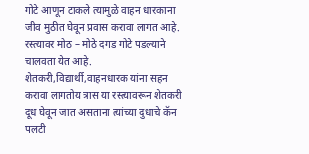गोटे आणून टाकले त्यामुळे वाहन धारकाना जीव मुठीत घेवून प्रवास करावा लागत आहे. रस्त्यावर मोठ – मोठे दगड गोटे पडल्याने चालवता येत आहे. शेतकरी,विद्यार्थी,वाहनधारक यांना सहन करावा लागतोय त्रास या रस्त्यावरून शेतकरी दूध घेवून जात असताना त्यांच्या दुधाचे कॅन पलटी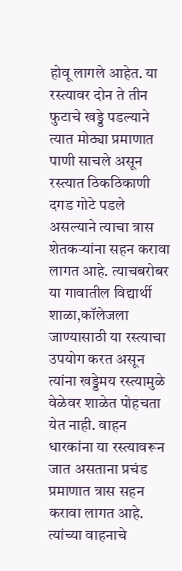होवू लागले आहेत. या रस्त्यावर दोन ते तीन फुटाचे खड्डे पडल्याने त्यात मोठ्या प्रमाणात पाणी साचले असून रस्त्यात ठिकठिकाणी दगड गोटे पडले असल्याने त्याचा त्रास शेतकऱ्यांना सहन करावा लागत आहे. त्याचबरोबर या गावातील विद्यार्थी शाळा,कॉलेजला जाण्यासाठी या रस्त्याचा उपयोग करत असून त्यांना खड्डेमय रस्त्यामुळे वेळेवर शाळेत पोहचता येत नाही. वाहन धारकांना या रस्त्यावरून जात असताना प्रचंड प्रमाणात त्रास सहन करावा लागत आहे. त्यांच्या वाहनाचे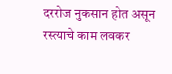दररोज नुकसान होत असून रस्त्याचे काम लवकर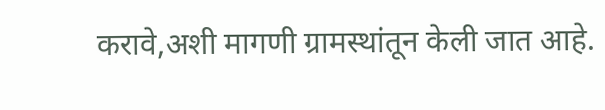करावे,अशी मागणी ग्रामस्थांतून केली जात आहे.